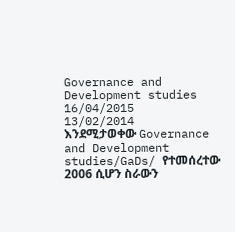Governance and Development studies
16/04/2015
13/02/2014
እንደሚታወቀው Governance and Development studies/GaDs/ የተመሰረተው 2006 ሲሆን ስራውን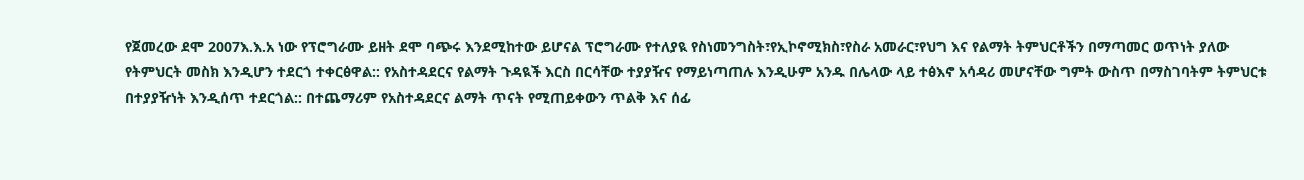የጀመረው ደሞ 2007እ.እ.አ ነው የፕሮግራሙ ይዘት ደሞ ባጭሩ እንደሚከተው ይሆናል ፕሮግራሙ የተለያዪ የስነመንግስት፣የኢኮኖሚክስ፣የስራ አመራር፣የህግ እና የልማት ትምህርቶችን በማጣመር ወጥነት ያለው የትምህርት መስክ እንዲሆን ተደርጎ ተቀርፅዋል:: የአስተዳደርና የልማት ጉዳዪች እርስ በርሳቸው ተያያዥና የማይነጣጠሉ እንዲሁም አንዱ በሌላው ላይ ተፅእኖ አሳዳሪ መሆናቸው ግምት ውስጥ በማስገባትም ትምህርቱ በተያያዥነት እንዲሰጥ ተደርጎል:: በተጨማሪም የአስተዳደርና ልማት ጥናት የሚጠይቀውን ጥልቅ እና ሰፊ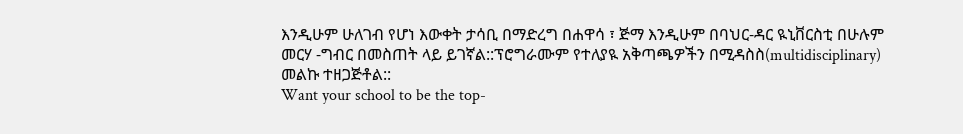እንዲሁም ሁለገብ የሆነ እውቀት ታሳቢ በማድረግ በሐዋሳ ፣ ጅማ እንዲሁም በባህር-ዳር ዪኒቨርስቲ በሁሉም መርሃ -ግብር በመስጠት ላይ ይገኛል::ፕሮግራሙም የተለያዪ አቅጣጫዎችን በሚዳስስ(multidisciplinary) መልኩ ተዘጋጅቶል::
Want your school to be the top-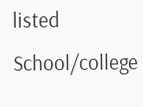listed School/college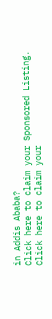in Addis Ababa?
Click here to claim your Sponsored Listing.
Click here to claim your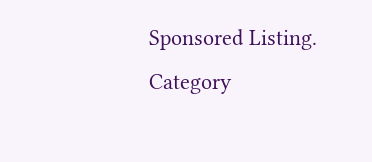Sponsored Listing.
Category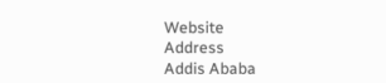Website
Address
Addis Ababa